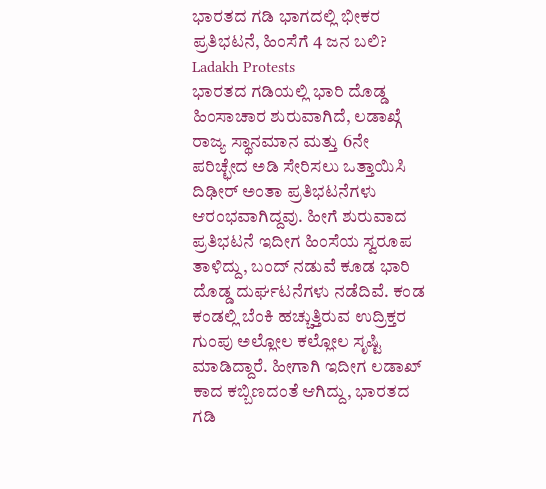ಭಾರತದ ಗಡಿ ಭಾಗದಲ್ಲಿ ಭೀಕರ ಪ್ರತಿಭಟನೆ, ಹಿಂಸೆಗೆ 4 ಜನ ಬಲಿ? Ladakh Protests
ಭಾರತದ ಗಡಿಯಲ್ಲಿ ಭಾರಿ ದೊಡ್ಡ ಹಿಂಸಾಚಾರ ಶುರುವಾಗಿದೆ, ಲಡಾಖ್ಗೆ ರಾಜ್ಯ ಸ್ಥಾನಮಾನ ಮತ್ತು 6ನೇ ಪರಿಚ್ಛೇದ ಅಡಿ ಸೇರಿಸಲು ಒತ್ತಾಯಿಸಿ ದಿಢೀರ್ ಅಂತಾ ಪ್ರತಿಭಟನೆಗಳು ಆರಂಭವಾಗಿದ್ದವು. ಹೀಗೆ ಶುರುವಾದ ಪ್ರತಿಭಟನೆ ಇದೀಗ ಹಿಂಸೆಯ ಸ್ವರೂಪ ತಾಳಿದ್ದು, ಬಂದ್ ನಡುವೆ ಕೂಡ ಭಾರಿ ದೊಡ್ಡ ದುರ್ಘಟನೆಗಳು ನಡೆದಿವೆ. ಕಂಡ ಕಂಡಲ್ಲಿ ಬೆಂಕಿ ಹಚ್ಚುತ್ತಿರುವ ಉದ್ರಿಕ್ತರ ಗುಂಪು ಅಲ್ಲೋಲ ಕಲ್ಲೋಲ ಸೃಷ್ಟಿ ಮಾಡಿದ್ದಾರೆ. ಹೀಗಾಗಿ ಇದೀಗ ಲಡಾಖ್ ಕಾದ ಕಬ್ಬಿಣದಂತೆ ಆಗಿದ್ದು, ಭಾರತದ ಗಡಿ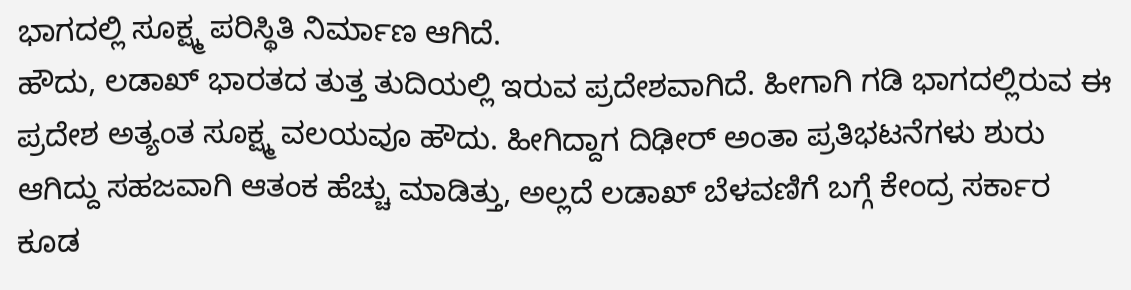ಭಾಗದಲ್ಲಿ ಸೂಕ್ಷ್ಮ ಪರಿಸ್ಥಿತಿ ನಿರ್ಮಾಣ ಆಗಿದೆ.
ಹೌದು, ಲಡಾಖ್ ಭಾರತದ ತುತ್ತ ತುದಿಯಲ್ಲಿ ಇರುವ ಪ್ರದೇಶವಾಗಿದೆ. ಹೀಗಾಗಿ ಗಡಿ ಭಾಗದಲ್ಲಿರುವ ಈ ಪ್ರದೇಶ ಅತ್ಯಂತ ಸೂಕ್ಷ್ಮ ವಲಯವೂ ಹೌದು. ಹೀಗಿದ್ದಾಗ ದಿಢೀರ್ ಅಂತಾ ಪ್ರತಿಭಟನೆಗಳು ಶುರು ಆಗಿದ್ದು ಸಹಜವಾಗಿ ಆತಂಕ ಹೆಚ್ಚು ಮಾಡಿತ್ತು, ಅಲ್ಲದೆ ಲಡಾಖ್ ಬೆಳವಣಿಗೆ ಬಗ್ಗೆ ಕೇಂದ್ರ ಸರ್ಕಾರ ಕೂಡ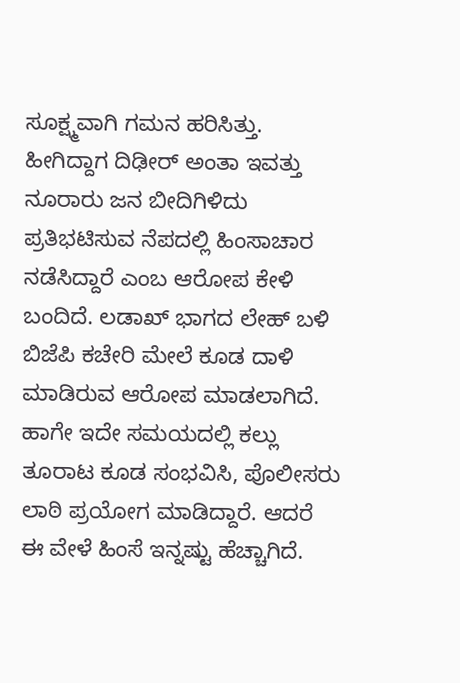ಸೂಕ್ಷ್ಮವಾಗಿ ಗಮನ ಹರಿಸಿತ್ತು. ಹೀಗಿದ್ದಾಗ ದಿಢೀರ್ ಅಂತಾ ಇವತ್ತು ನೂರಾರು ಜನ ಬೀದಿಗಿಳಿದು ಪ್ರತಿಭಟಿಸುವ ನೆಪದಲ್ಲಿ ಹಿಂಸಾಚಾರ ನಡೆಸಿದ್ದಾರೆ ಎಂಬ ಆರೋಪ ಕೇಳಿ ಬಂದಿದೆ. ಲಡಾಖ್ ಭಾಗದ ಲೇಹ್ ಬಳಿ ಬಿಜೆಪಿ ಕಚೇರಿ ಮೇಲೆ ಕೂಡ ದಾಳಿ ಮಾಡಿರುವ ಆರೋಪ ಮಾಡಲಾಗಿದೆ. ಹಾಗೇ ಇದೇ ಸಮಯದಲ್ಲಿ ಕಲ್ಲು ತೂರಾಟ ಕೂಡ ಸಂಭವಿಸಿ, ಪೊಲೀಸರು ಲಾಠಿ ಪ್ರಯೋಗ ಮಾಡಿದ್ದಾರೆ. ಆದರೆ ಈ ವೇಳೆ ಹಿಂಸೆ ಇನ್ನಷ್ಟು ಹೆಚ್ಚಾಗಿದೆ.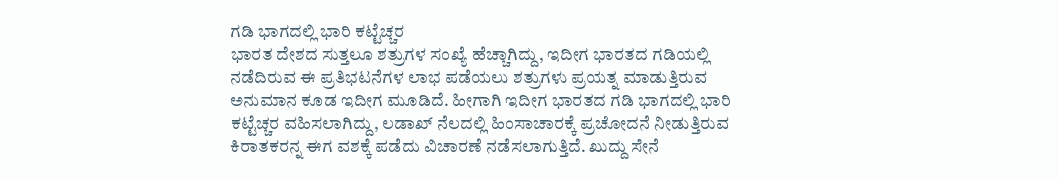ಗಡಿ ಭಾಗದಲ್ಲಿ ಭಾರಿ ಕಟ್ಟೆಚ್ಚರ
ಭಾರತ ದೇಶದ ಸುತ್ತಲೂ ಶತ್ರುಗಳ ಸಂಖ್ಯೆ ಹೆಚ್ಚಾಗಿದ್ದು, ಇದೀಗ ಭಾರತದ ಗಡಿಯಲ್ಲಿ ನಡೆದಿರುವ ಈ ಪ್ರತಿಭಟನೆಗಳ ಲಾಭ ಪಡೆಯಲು ಶತ್ರುಗಳು ಪ್ರಯತ್ನ ಮಾಡುತ್ತಿರುವ ಅನುಮಾನ ಕೂಡ ಇದೀಗ ಮೂಡಿದೆ. ಹೀಗಾಗಿ ಇದೀಗ ಭಾರತದ ಗಡಿ ಭಾಗದಲ್ಲಿ ಭಾರಿ ಕಟ್ಟೆಚ್ಚರ ವಹಿಸಲಾಗಿದ್ದು, ಲಡಾಖ್ ನೆಲದಲ್ಲಿ ಹಿಂಸಾಚಾರಕ್ಕೆ ಪ್ರಚೋದನೆ ನೀಡುತ್ತಿರುವ ಕಿರಾತಕರನ್ನ ಈಗ ವಶಕ್ಕೆ ಪಡೆದು ವಿಚಾರಣೆ ನಡೆಸಲಾಗುತ್ತಿದೆ. ಖುದ್ದು ಸೇನೆ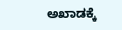ಅಖಾಡಕ್ಕೆ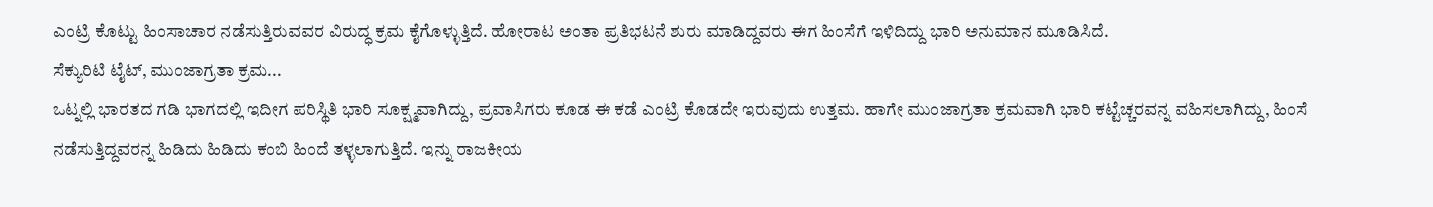ಎಂಟ್ರಿ ಕೊಟ್ಟು ಹಿಂಸಾಚಾರ ನಡೆಸುತ್ತಿರುವವರ ವಿರುದ್ಧ ಕ್ರಮ ಕೈಗೊಳ್ಳುತ್ತಿದೆ. ಹೋರಾಟ ಅಂತಾ ಪ್ರತಿಭಟನೆ ಶುರು ಮಾಡಿದ್ದವರು ಈಗ ಹಿಂಸೆಗೆ ಇಳಿದಿದ್ದು ಭಾರಿ ಅನುಮಾನ ಮೂಡಿಸಿದೆ.
ಸೆಕ್ಯುರಿಟಿ ಟೈಟ್, ಮುಂಜಾಗ್ರತಾ ಕ್ರಮ...
ಒಟ್ನಲ್ಲಿ ಭಾರತದ ಗಡಿ ಭಾಗದಲ್ಲಿ ಇದೀಗ ಪರಿಸ್ಥಿತಿ ಭಾರಿ ಸೂಕ್ಷ್ಮವಾಗಿದ್ದು, ಪ್ರವಾಸಿಗರು ಕೂಡ ಈ ಕಡೆ ಎಂಟ್ರಿ ಕೊಡದೇ ಇರುವುದು ಉತ್ತಮ. ಹಾಗೇ ಮುಂಜಾಗ್ರತಾ ಕ್ರಮವಾಗಿ ಭಾರಿ ಕಟ್ಟೆಚ್ಚರವನ್ನ ವಹಿಸಲಾಗಿದ್ದು, ಹಿಂಸೆ ನಡೆಸುತ್ತಿದ್ದವರನ್ನ ಹಿಡಿದು ಹಿಡಿದು ಕಂಬಿ ಹಿಂದೆ ತಳ್ಳಲಾಗುತ್ತಿದೆ. ಇನ್ನು ರಾಜಕೀಯ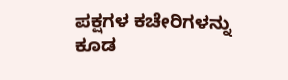ಪಕ್ಷಗಳ ಕಚೇರಿಗಳನ್ನು ಕೂಡ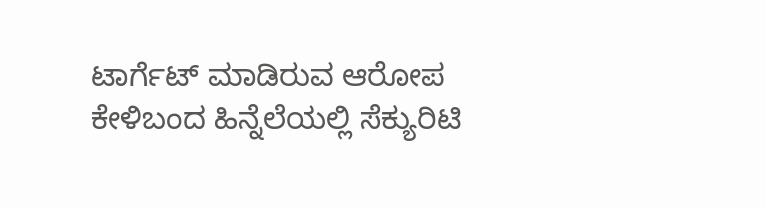ಟಾರ್ಗೆಟ್ ಮಾಡಿರುವ ಆರೋಪ ಕೇಳಿಬಂದ ಹಿನ್ನೆಲೆಯಲ್ಲಿ ಸೆಕ್ಯುರಿಟಿ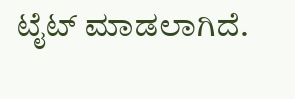ಟೈಟ್ ಮಾಡಲಾಗಿದೆ.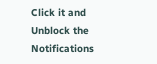Click it and Unblock the Notifications